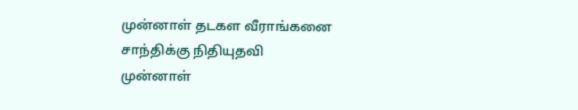முன்னாள் தடகள வீராங்கனை சாந்திக்கு நிதியுதவி
முன்னாள்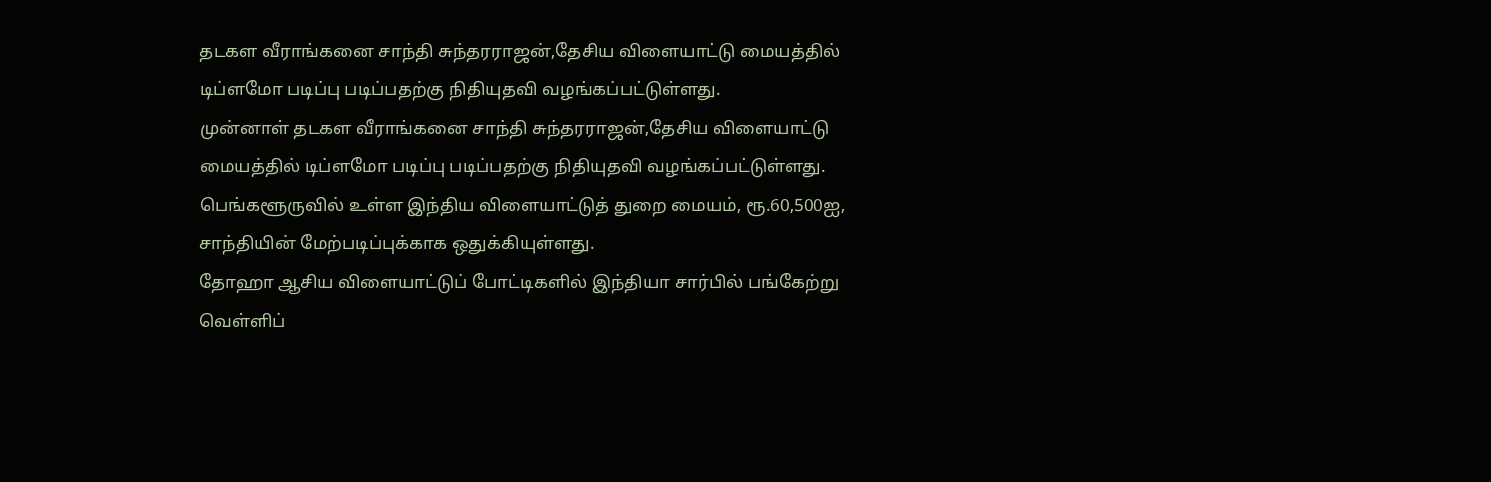தடகள வீராங்கனை சாந்தி சுந்தரராஜன்,தேசிய விளையாட்டு மையத்தில் டிப்ளமோ படிப்பு படிப்பதற்கு நிதியுதவி வழங்கப்பட்டுள்ளது.
முன்னாள் தடகள வீராங்கனை சாந்தி சுந்தரராஜன்,தேசிய விளையாட்டு மையத்தில் டிப்ளமோ படிப்பு படிப்பதற்கு நிதியுதவி வழங்கப்பட்டுள்ளது.
பெங்களூருவில் உள்ள இந்திய விளையாட்டுத் துறை மையம், ரூ.60,500ஐ, சாந்தியின் மேற்படிப்புக்காக ஒதுக்கியுள்ளது.
தோஹா ஆசிய விளையாட்டுப் போட்டிகளில் இந்தியா சார்பில் பங்கேற்று வெள்ளிப்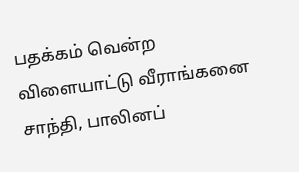பதக்கம் வென்ற விளையாட்டு வீராங்கனை சாந்தி, பாலினப்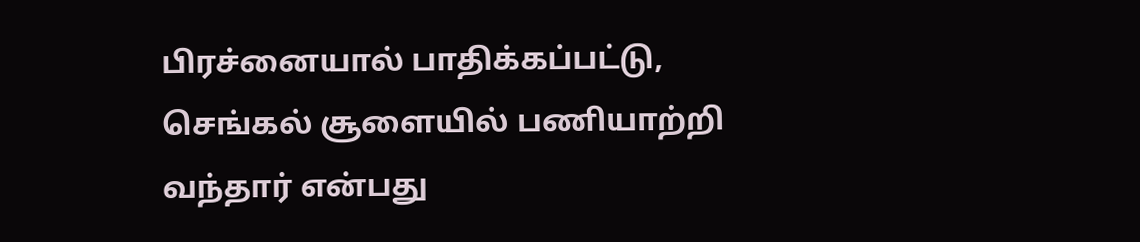பிரச்னையால் பாதிக்கப்பட்டு, செங்கல் சூளையில் பணியாற்றி வந்தார் என்பது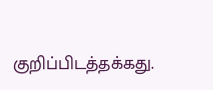குறிப்பிடத்தக்கது.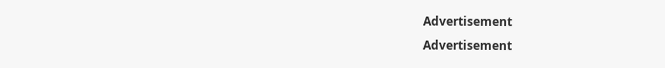Advertisement
Advertisement